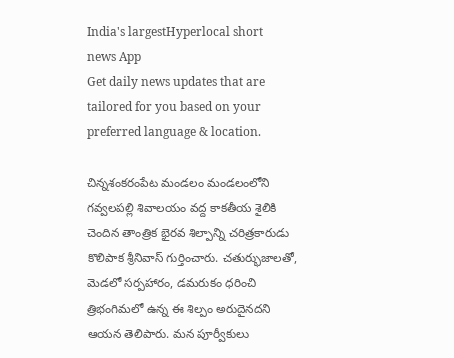India's largestHyperlocal short
news App
Get daily news updates that are tailored for you based on your preferred language & location.

చిన్నశంకరంపేట మండలం మండలంలోని గవ్వలపల్లి శివాలయం వద్ద కాకతీయ శైలికి చెందిన తాంత్రిక భైరవ శిల్పాన్ని చరిత్రకారుడు కొలిపాక శ్రీనివాస్ గుర్తించారు. చతుర్భుజాలతో, మెడలో సర్పహారం, డమరుకం ధరించి త్రిభంగిమలో ఉన్న ఈ శిల్పం అరుదైనదని ఆయన తెలిపారు. మన పూర్వీకులు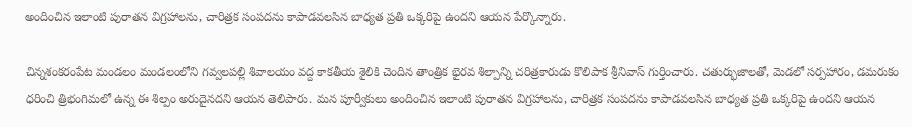అందించిన ఇలాంటి పురాతన విగ్రహాలను, చారిత్రక సంపదను కాపాడవలసిన బాధ్యత ప్రతి ఒక్కరిపై ఉందని ఆయన పేర్కొన్నారు.

చిన్నశంకరంపేట మండలం మండలంలోని గవ్వలపల్లి శివాలయం వద్ద కాకతీయ శైలికి చెందిన తాంత్రిక భైరవ శిల్పాన్ని చరిత్రకారుడు కొలిపాక శ్రీనివాస్ గుర్తించారు. చతుర్భుజాలతో, మెడలో సర్పహారం, డమరుకం ధరించి త్రిభంగిమలో ఉన్న ఈ శిల్పం అరుదైనదని ఆయన తెలిపారు. మన పూర్వీకులు అందించిన ఇలాంటి పురాతన విగ్రహాలను, చారిత్రక సంపదను కాపాడవలసిన బాధ్యత ప్రతి ఒక్కరిపై ఉందని ఆయన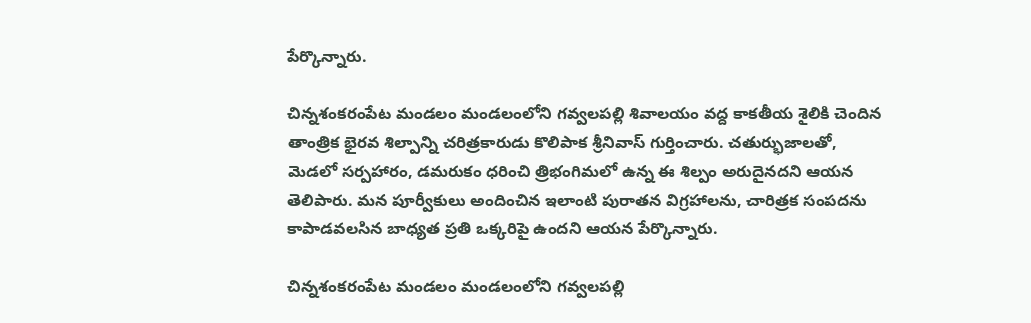పేర్కొన్నారు.

చిన్నశంకరంపేట మండలం మండలంలోని గవ్వలపల్లి శివాలయం వద్ద కాకతీయ శైలికి చెందిన తాంత్రిక భైరవ శిల్పాన్ని చరిత్రకారుడు కొలిపాక శ్రీనివాస్ గుర్తించారు. చతుర్భుజాలతో, మెడలో సర్పహారం, డమరుకం ధరించి త్రిభంగిమలో ఉన్న ఈ శిల్పం అరుదైనదని ఆయన తెలిపారు. మన పూర్వీకులు అందించిన ఇలాంటి పురాతన విగ్రహాలను, చారిత్రక సంపదను కాపాడవలసిన బాధ్యత ప్రతి ఒక్కరిపై ఉందని ఆయన పేర్కొన్నారు.

చిన్నశంకరంపేట మండలం మండలంలోని గవ్వలపల్లి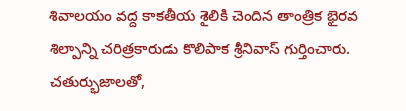శివాలయం వద్ద కాకతీయ శైలికి చెందిన తాంత్రిక భైరవ శిల్పాన్ని చరిత్రకారుడు కొలిపాక శ్రీనివాస్ గుర్తించారు. చతుర్భుజాలతో,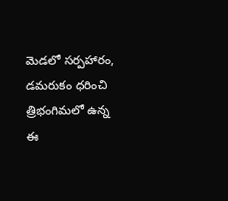మెడలో సర్పహారం, డమరుకం ధరించి త్రిభంగిమలో ఉన్న ఈ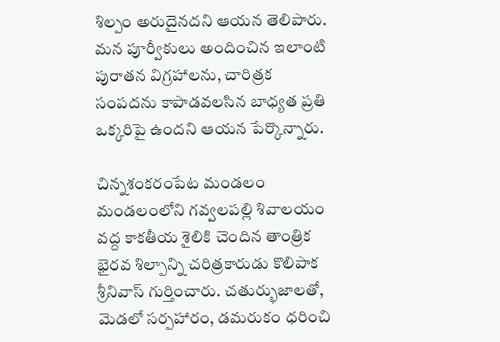శిల్పం అరుదైనదని ఆయన తెలిపారు. మన పూర్వీకులు అందించిన ఇలాంటి పురాతన విగ్రహాలను, చారిత్రక సంపదను కాపాడవలసిన బాధ్యత ప్రతి ఒక్కరిపై ఉందని ఆయన పేర్కొన్నారు.

చిన్నశంకరంపేట మండలం మండలంలోని గవ్వలపల్లి శివాలయం వద్ద కాకతీయ శైలికి చెందిన తాంత్రిక భైరవ శిల్పాన్ని చరిత్రకారుడు కొలిపాక శ్రీనివాస్ గుర్తించారు. చతుర్భుజాలతో, మెడలో సర్పహారం, డమరుకం ధరించి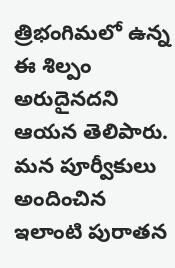త్రిభంగిమలో ఉన్న ఈ శిల్పం అరుదైనదని ఆయన తెలిపారు. మన పూర్వీకులు అందించిన ఇలాంటి పురాతన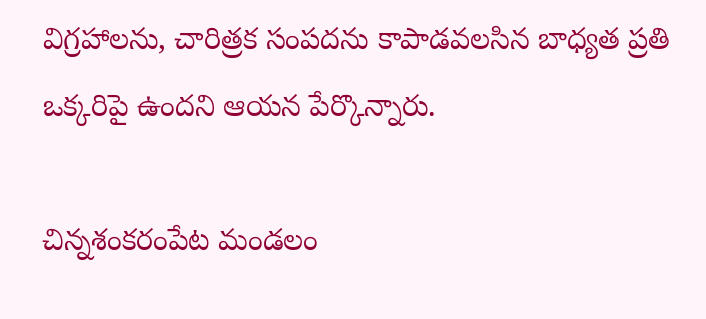విగ్రహాలను, చారిత్రక సంపదను కాపాడవలసిన బాధ్యత ప్రతి ఒక్కరిపై ఉందని ఆయన పేర్కొన్నారు.

చిన్నశంకరంపేట మండలం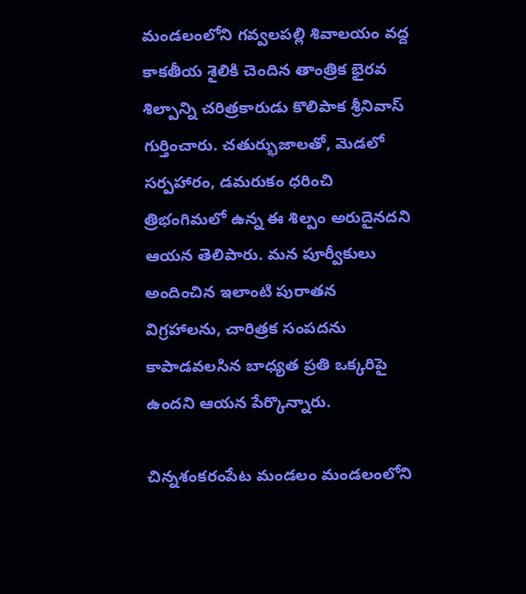మండలంలోని గవ్వలపల్లి శివాలయం వద్ద కాకతీయ శైలికి చెందిన తాంత్రిక భైరవ శిల్పాన్ని చరిత్రకారుడు కొలిపాక శ్రీనివాస్ గుర్తించారు. చతుర్భుజాలతో, మెడలో సర్పహారం, డమరుకం ధరించి త్రిభంగిమలో ఉన్న ఈ శిల్పం అరుదైనదని ఆయన తెలిపారు. మన పూర్వీకులు అందించిన ఇలాంటి పురాతన విగ్రహాలను, చారిత్రక సంపదను కాపాడవలసిన బాధ్యత ప్రతి ఒక్కరిపై ఉందని ఆయన పేర్కొన్నారు.

చిన్నశంకరంపేట మండలం మండలంలోని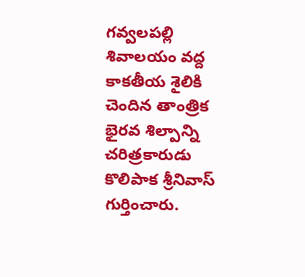గవ్వలపల్లి శివాలయం వద్ద కాకతీయ శైలికి చెందిన తాంత్రిక భైరవ శిల్పాన్ని చరిత్రకారుడు కొలిపాక శ్రీనివాస్ గుర్తించారు.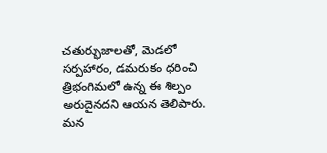చతుర్భుజాలతో, మెడలో సర్పహారం, డమరుకం ధరించి త్రిభంగిమలో ఉన్న ఈ శిల్పం అరుదైనదని ఆయన తెలిపారు. మన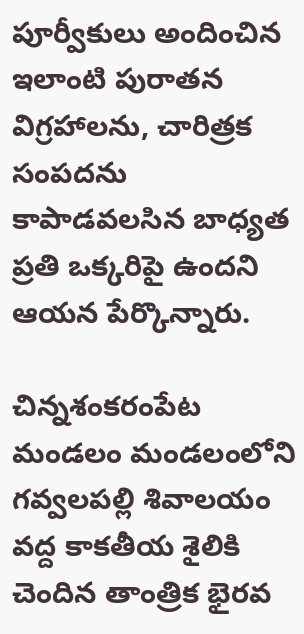పూర్వీకులు అందించిన ఇలాంటి పురాతన విగ్రహాలను, చారిత్రక సంపదను కాపాడవలసిన బాధ్యత ప్రతి ఒక్కరిపై ఉందని ఆయన పేర్కొన్నారు.

చిన్నశంకరంపేట మండలం మండలంలోని గవ్వలపల్లి శివాలయం వద్ద కాకతీయ శైలికి చెందిన తాంత్రిక భైరవ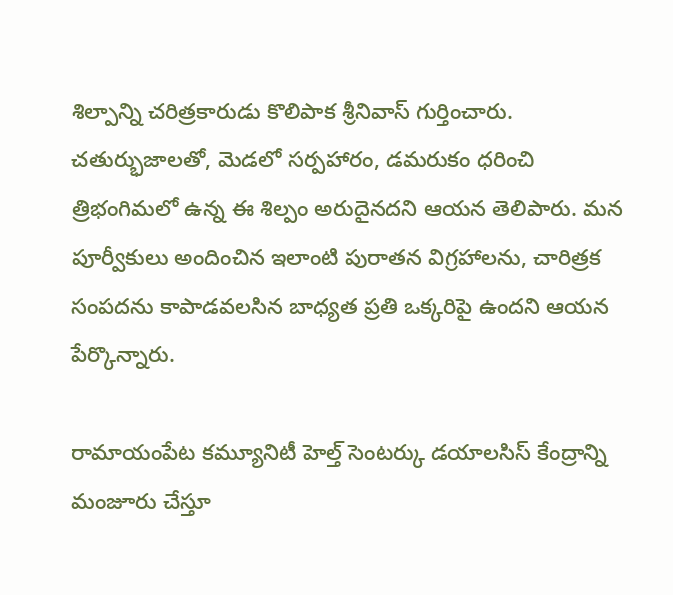శిల్పాన్ని చరిత్రకారుడు కొలిపాక శ్రీనివాస్ గుర్తించారు. చతుర్భుజాలతో, మెడలో సర్పహారం, డమరుకం ధరించి త్రిభంగిమలో ఉన్న ఈ శిల్పం అరుదైనదని ఆయన తెలిపారు. మన పూర్వీకులు అందించిన ఇలాంటి పురాతన విగ్రహాలను, చారిత్రక సంపదను కాపాడవలసిన బాధ్యత ప్రతి ఒక్కరిపై ఉందని ఆయన పేర్కొన్నారు.

రామాయంపేట కమ్యూనిటీ హెల్త్ సెంటర్కు డయాలసిస్ కేంద్రాన్ని మంజూరు చేస్తూ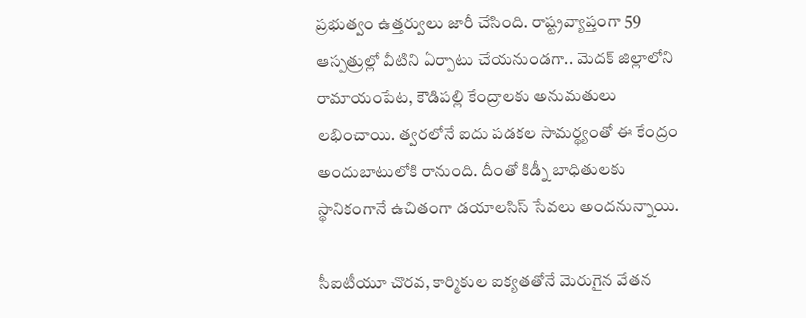ప్రభుత్వం ఉత్తర్వులు జారీ చేసింది. రాష్ట్రవ్యాప్తంగా 59 ఆస్పత్రుల్లో వీటిని ఏర్పాటు చేయనుండగా.. మెదక్ జిల్లాలోని రామాయంపేట, కౌడిపల్లి కేంద్రాలకు అనుమతులు లభించాయి. త్వరలోనే ఐదు పడకల సామర్థ్యంతో ఈ కేంద్రం అందుబాటులోకి రానుంది. దీంతో కిడ్నీ బాధితులకు స్థానికంగానే ఉచితంగా డయాలసిస్ సేవలు అందనున్నాయి.

సీఐటీయూ చొరవ, కార్మికుల ఐక్యతతోనే మెరుగైన వేతన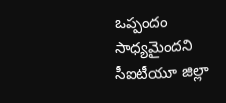ఒప్పందం సాధ్యమైందని సీఐటీయూ జిల్లా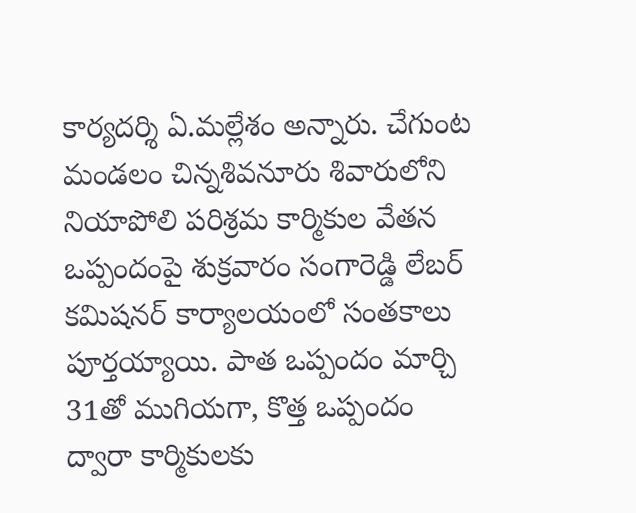కార్యదర్శి ఏ.మల్లేశం అన్నారు. చేగుంట మండలం చిన్నశివనూరు శివారులోని నియాపోలి పరిశ్రమ కార్మికుల వేతన ఒప్పందంపై శుక్రవారం సంగారెడ్డి లేబర్ కమిషనర్ కార్యాలయంలో సంతకాలు పూర్తయ్యాయి. పాత ఒప్పందం మార్చి 31తో ముగియగా, కొత్త ఒప్పందం ద్వారా కార్మికులకు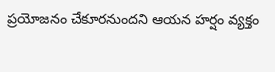ప్రయోజనం చేకూరనుందని ఆయన హర్షం వ్యక్తం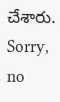చేశారు.
Sorry, no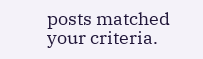posts matched your criteria.